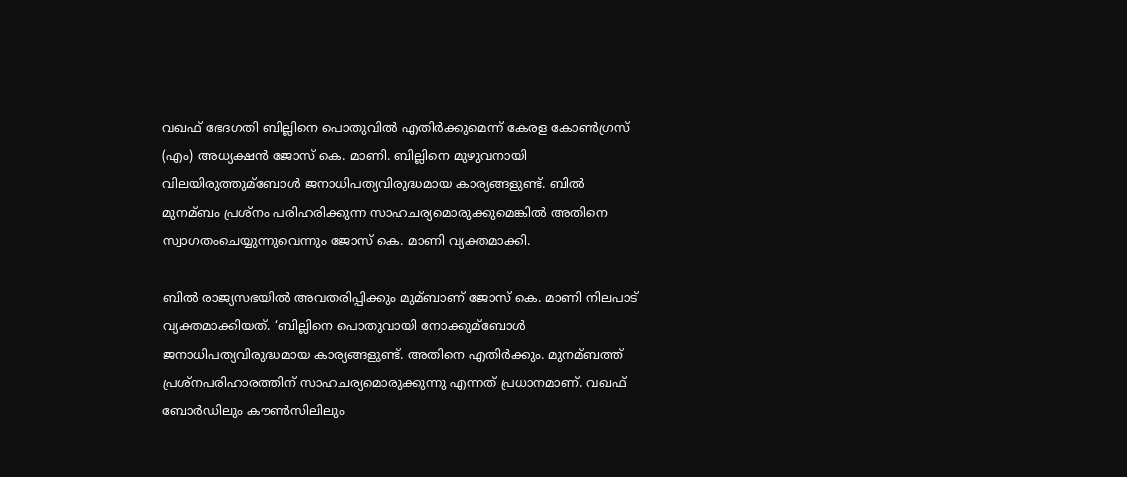വഖഫ് ഭേദഗതി ബില്ലിനെ പൊതുവില്‍ എതിർക്കുമെന്ന് കേരള കോണ്‍ഗ്രസ് (എം) അധ്യക്ഷൻ ജോസ് കെ. മാണി. ബില്ലിനെ മുഴുവനായി വിലയിരുത്തുമ്ബോള്‍ ജനാധിപത്യവിരുദ്ധമായ കാര്യങ്ങളുണ്ട്. ബില്‍ മുനമ്ബം പ്രശ്നം പരിഹരിക്കുന്ന സാഹചര്യമൊരുക്കുമെങ്കില്‍ അതിനെ സ്വാഗതംചെയ്യുന്നുവെന്നും ജോസ് കെ. മാണി വ്യക്തമാക്കി.

ബില്‍ രാജ്യസഭയില്‍ അവതരിപ്പിക്കും മുമ്ബാണ് ജോസ് കെ. മാണി നിലപാട് വ്യക്തമാക്കിയത്. ‘ബില്ലിനെ പൊതുവായി നോക്കുമ്ബോള്‍ ജനാധിപത്യവിരുദ്ധമായ കാര്യങ്ങളുണ്ട്. അതിനെ എതിർക്കും. മുനമ്ബത്ത് പ്രശ്നപരിഹാരത്തിന് സാഹചര്യമൊരുക്കുന്നു എന്നത് പ്രധാനമാണ്. വഖഫ് ബോർഡിലും കൗണ്‍സിലിലും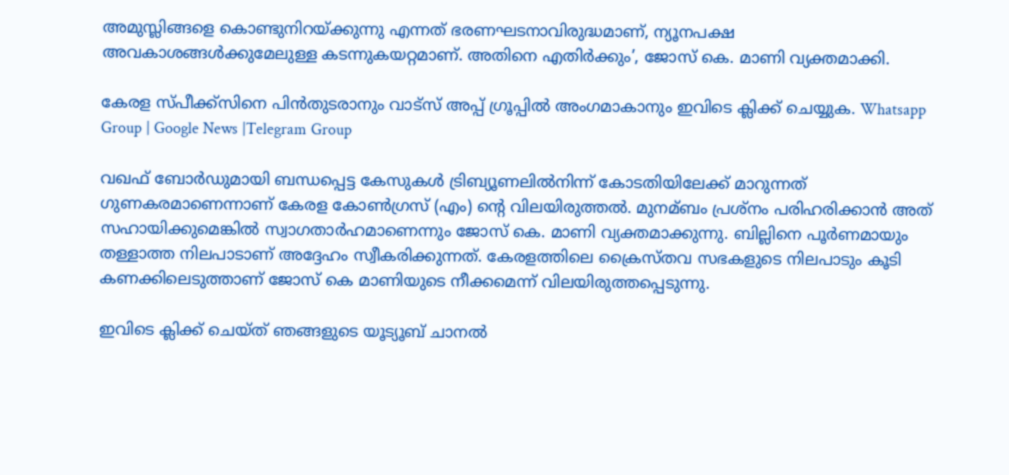അമുസ്ലിങ്ങളെ കൊണ്ടുനിറയ്ക്കുന്നു എന്നത് ഭരണഘടനാവിരുദ്ധമാണ്, ന്യൂനപക്ഷ അവകാശങ്ങള്‍ക്കുമേലുള്ള കടന്നുകയറ്റമാണ്. അതിനെ എതിർക്കും’, ജോസ് കെ. മാണി വ്യക്തമാക്കി.

കേരള സ്പീക്ക്സിനെ പിൻതുടരാനും വാട്സ് അപ്പ് ഗ്രൂപ്പിൽ അംഗമാകാനും ഇവിടെ ക്ലിക്ക് ചെയ്യുക. Whatsapp Group | Google News |Telegram Group

വഖഫ് ബോർഡുമായി ബന്ധപ്പെട്ട കേസുകള്‍ ട്രിബ്യൂണലില്‍നിന്ന് കോടതിയിലേക്ക് മാറുന്നത് ഗുണകരമാണെന്നാണ് കേരള കോണ്‍ഗ്രസ് (എം) ന്റെ വിലയിരുത്തല്‍. മുനമ്ബം പ്രശ്നം പരിഹരിക്കാൻ അത് സഹായിക്കുമെങ്കില്‍ സ്വാഗതാർഹമാണെന്നും ജോസ് കെ. മാണി വ്യക്തമാക്കുന്നു. ബില്ലിനെ പൂര്‍ണമായും തള്ളാത്ത നിലപാടാണ് അദ്ദേഹം സ്വീകരിക്കുന്നത്. കേരളത്തിലെ ക്രൈസ്തവ സഭകളുടെ നിലപാടും കൂടി കണക്കിലെടുത്താണ് ജോസ് കെ മാണിയുടെ നീക്കമെന്ന് വിലയിരുത്തപ്പെടുന്നു.

ഇവിടെ ക്ലിക്ക് ചെയ്ത് ഞങ്ങളുടെ യൂട്യൂബ് ചാനൽ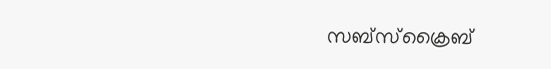സബ്സ്ക്രൈബ്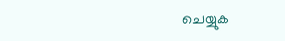ചെയ്യുക